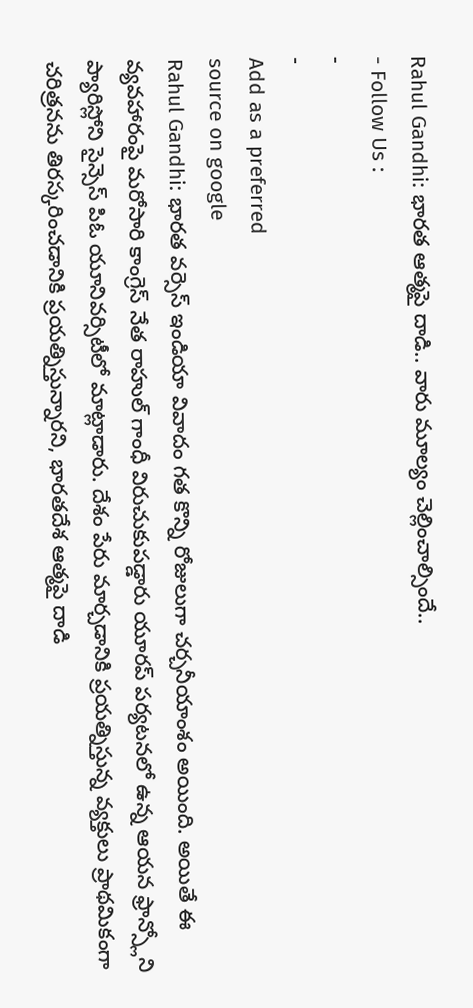Rahul Gandhi: భారత ఆత్మపై దాడి.. వారు మూల్యం చెల్లించాల్సిందే..
- Follow Us :
-
-
Add as a preferred
source on google
Rahul Gandhi: భారత వర్సెస్ ఇండియా వివాదం గత కొన్ని రోజులుగా చర్చనీయాంశం అయింది. అయితే ఈ వ్యవహారంపై మరోసారి కాంగ్రెస్ నేత రాహుల్ గాంధీ విరుచుకుపడ్డారు యూరప్ పర్యటనలో ఉన్న ఆయన ఫ్రాన్స్లోని ప్యారిస్లోని సైన్సెస్ పిఓ యూనివర్సిటీలో మాట్లాడారు. దేశం పేరు మార్చడానికి ప్రయత్నిస్తున్న వ్యక్తులు ప్రాథమికంగా చరిత్రనను తిరస్కరించడానికి ప్రయత్నిస్తున్నారని, భారతదేశ ఆత్మపై దాడి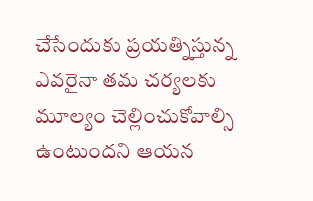చేసేందుకు ప్రయత్నిస్తున్న ఎవరైనా తమ చర్యలకు మూల్యం చెల్లించుకోవాల్సి ఉంటుందని ఆయన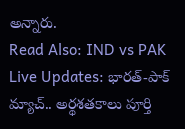అన్నారు.
Read Also: IND vs PAK Live Updates: భారత్-పాక్ మ్యాచ్.. అర్థశతకాలు పూర్తి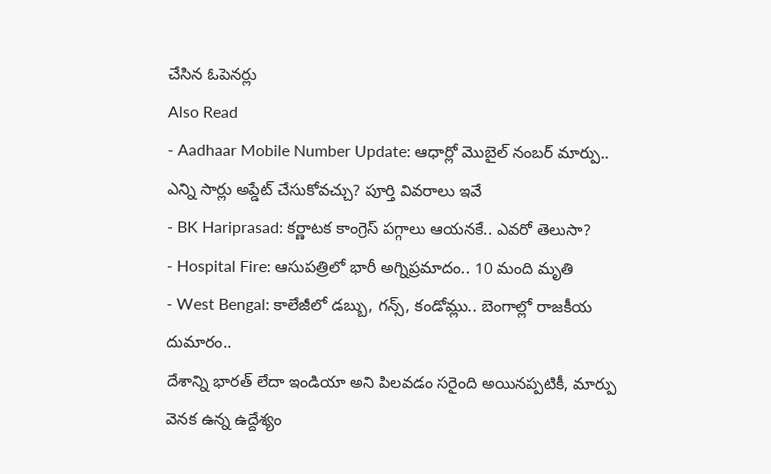చేసిన ఓపెనర్లు
Also Read
- Aadhaar Mobile Number Update: ఆధార్లో మొబైల్ నంబర్ మార్పు.. ఎన్ని సార్లు అప్డేట్ చేసుకోవచ్చు? పూర్తి వివరాలు ఇవే
- BK Hariprasad: కర్ణాటక కాంగ్రెస్ పగ్గాలు ఆయనకే.. ఎవరో తెలుసా?
- Hospital Fire: ఆసుపత్రిలో భారీ అగ్నిప్రమాదం.. 10 మంది మృతి
- West Bengal: కాలేజీలో డబ్బు, గన్స్, కండోమ్లు.. బెంగాల్లో రాజకీయ దుమారం..
దేశాన్ని భారత్ లేదా ఇండియా అని పిలవడం సరైంది అయినప్పటికీ, మార్పు వెనక ఉన్న ఉద్దేశ్యం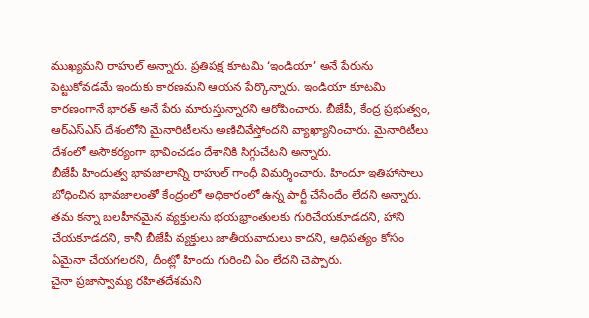ముఖ్యమని రాహుల్ అన్నారు. ప్రతిపక్ష కూటమి ‘ఇండియా’ అనే పేరును పెట్టుకోవడమే ఇందుకు కారణమని ఆయన పేర్కొన్నారు. ఇండియా కూటమి కారణంగానే భారత్ అనే పేరు మారుస్తున్నారని ఆరోపించారు. బీజేపీ, కేంద్ర ప్రభుత్వం, ఆర్ఎస్ఎస్ దేశంలోని మైనారిటీలను అణిచివేస్తోందని వ్యాఖ్యానించారు. మైనారిటీలు దేశంలో అసౌకర్యంగా భావించడం దేశానికి సిగ్గుచేటని అన్నారు.
బీజేపీ హిందుత్వ భావజాలాన్ని రాహుల్ గాంధీ విమర్శించారు. హిందూ ఇతిహాసాలు బోధించిన భావజాలంతో కేంద్రంలో అధికారంలో ఉన్న పార్టీ చేసేందేం లేదని అన్నారు. తమ కన్నా బలహీనమైన వ్యక్తులను భయభ్రాంతులకు గురిచేయకూడదని, హాని చేయకూడదని, కానీ బీజేపీ వ్యక్తులు జాతీయవాదులు కాదని, ఆధిపత్యం కోసం ఏమైనా చేయగలరని, దీంట్లో హిందు గురించి ఏం లేదని చెప్పారు.
చైనా ప్రజాస్వామ్య రహితదేశమని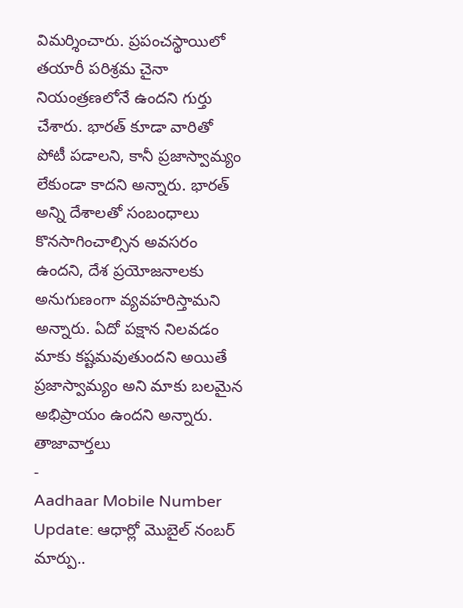విమర్శించారు. ప్రపంచస్థాయిలో తయారీ పరిశ్రమ చైనా నియంత్రణలోనే ఉందని గుర్తు చేశారు. భారత్ కూడా వారితో పోటీ పడాలని, కానీ ప్రజాస్వామ్యం లేకుండా కాదని అన్నారు. భారత్ అన్ని దేశాలతో సంబంధాలు కొనసాగించాల్సిన అవసరం ఉందని, దేశ ప్రయోజనాలకు అనుగుణంగా వ్యవహరిస్తామని అన్నారు. ఏదో పక్షాన నిలవడం మాకు కష్టమవుతుందని అయితే ప్రజాస్వామ్యం అని మాకు బలమైన అభిప్రాయం ఉందని అన్నారు.
తాజావార్తలు
-
Aadhaar Mobile Number Update: ఆధార్లో మొబైల్ నంబర్ మార్పు..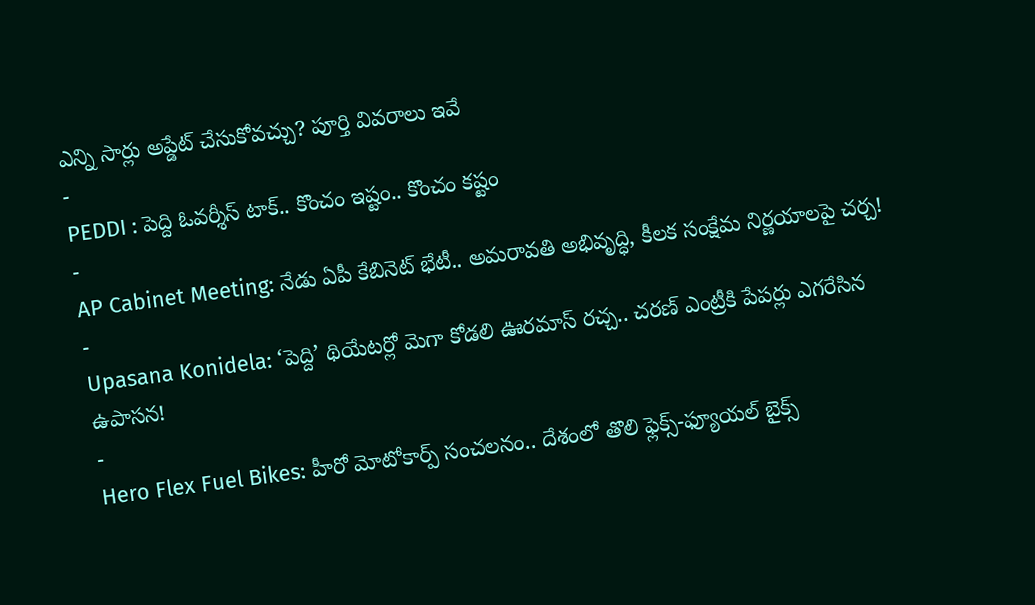ఎన్ని సార్లు అప్డేట్ చేసుకోవచ్చు? పూర్తి వివరాలు ఇవే
-
PEDDI : పెద్ది ఓవర్శీస్ టాక్.. కొంచం ఇష్టం.. కొంచం కష్టం
-
AP Cabinet Meeting: నేడు ఏపీ కేబినెట్ భేటీ.. అమరావతి అభివృద్ధి, కీలక సంక్షేమ నిర్ణయాలపై చర్చ!
-
Upasana Konidela: ‘పెద్ది’ థియేటర్లో మెగా కోడలి ఊరమాస్ రచ్చ.. చరణ్ ఎంట్రీకి పేపర్లు ఎగరేసిన ఉపాసన!
-
Hero Flex Fuel Bikes: హీరో మోటోకార్ప్ సంచలనం.. దేశంలో తొలి ఫ్లెక్స్-ఫ్యూయల్ బైక్స్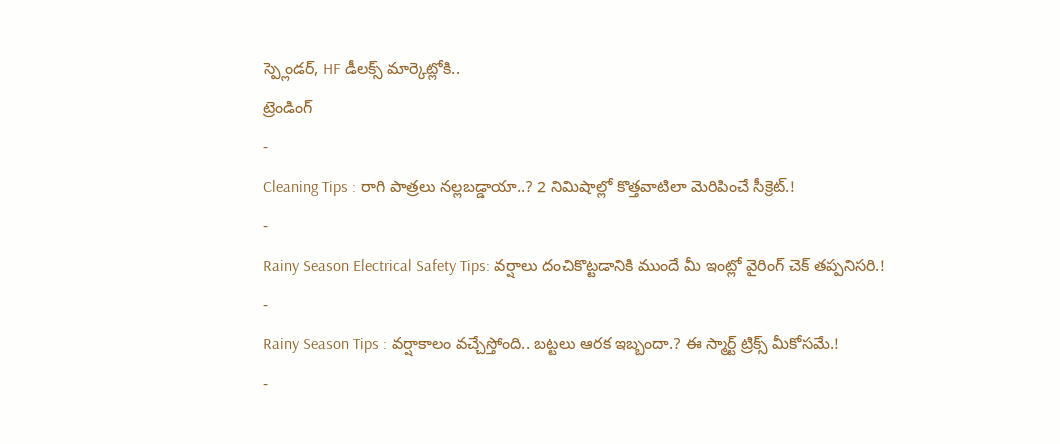స్ప్లెండర్, HF డీలక్స్ మార్కెట్లోకి..
ట్రెండింగ్
-
Cleaning Tips : రాగి పాత్రలు నల్లబడ్డాయా..? 2 నిమిషాల్లో కొత్తవాటిలా మెరిపించే సీక్రెట్.!
-
Rainy Season Electrical Safety Tips: వర్షాలు దంచికొట్టడానికి ముందే మీ ఇంట్లో వైరింగ్ చెక్ తప్పనిసరి.!
-
Rainy Season Tips : వర్షాకాలం వచ్చేస్తోంది.. బట్టలు ఆరక ఇబ్బందా.? ఈ స్మార్ట్ ట్రిక్స్ మీకోసమే.!
-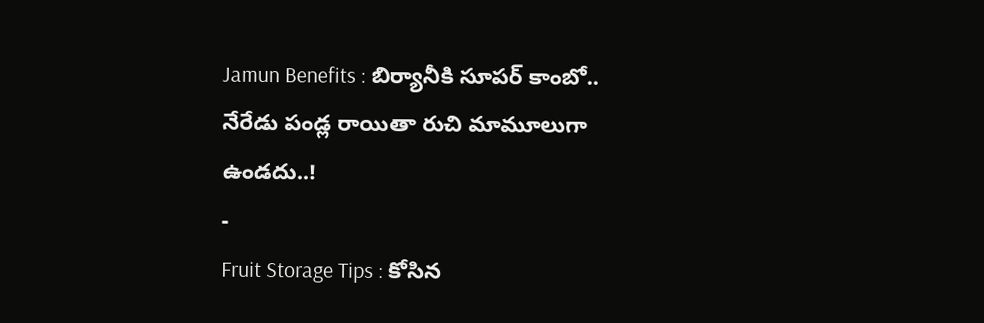Jamun Benefits : బిర్యానీకి సూపర్ కాంబో.. నేరేడు పండ్ల రాయితా రుచి మామూలుగా ఉండదు..!
-
Fruit Storage Tips : కోసిన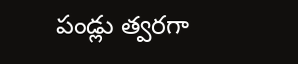పండ్లు త్వరగా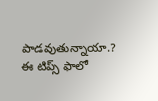పాడవుతున్నాయా.? ఈ టిప్స్ ఫాలో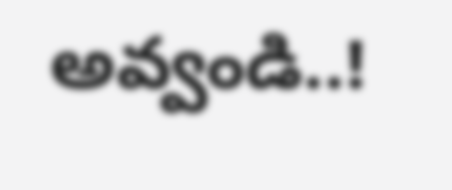అవ్వండి..!